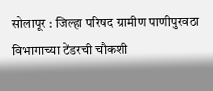सोलापूर : जिल्हा परिषद ग्रामीण पाणीपुरवठा विभागाच्या टेंडरची चौकशी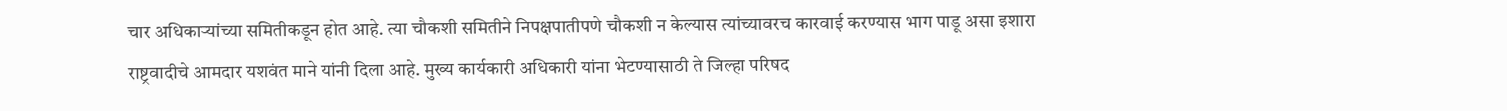चार अधिकाऱ्यांच्या समितीकडून होत आहे. त्या चौकशी समितीने निपक्षपातीपणे चौकशी न केल्यास त्यांच्यावरच कारवाई करण्यास भाग पाडू असा इशारा राष्ट्रवादीचे आमदार यशवंत माने यांनी दिला आहे. मुख्य कार्यकारी अधिकारी यांना भेटण्यासाठी ते जिल्हा परिषद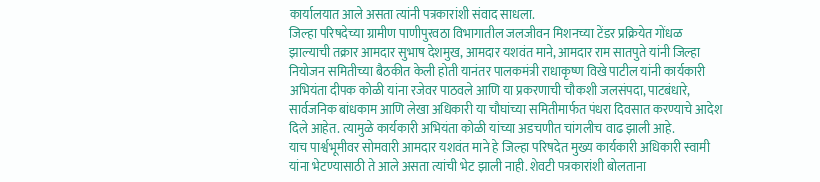कार्यालयात आले असता त्यांनी पत्रकारांशी संवाद साधला.
जिल्हा परिषदेच्या ग्रामीण पाणीपुरवठा विभागातील जलजीवन मिशनच्या टेंडर प्रक्रियेत गोंधळ झाल्याची तक्रार आमदार सुभाष देशमुख, आमदार यशवंत माने, आमदार राम सातपुते यांनी जिल्हा नियोजन समितीच्या बैठकीत केली होती यानंतर पालकमंत्री राधाकृष्ण विखे पाटील यांनी कार्यकारी अभियंता दीपक कोळी यांना रजेवर पाठवले आणि या प्रकरणाची चौकशी जलसंपदा, पाटबंधारे, सार्वजनिक बांधकाम आणि लेखा अधिकारी या चौघांच्या समितीमार्फत पंधरा दिवसात करण्याचे आदेश दिले आहेत. त्यामुळे कार्यकारी अभियंता कोळी यांच्या अडचणीत चांगलीच वाढ झाली आहे.
याच पार्श्वभूमीवर सोमवारी आमदार यशवंत माने हे जिल्हा परिषदेत मुख्य कार्यकारी अधिकारी स्वामी यांना भेटण्यासाठी ते आले असता त्यांची भेट झाली नाही. शेवटी पत्रकारांशी बोलताना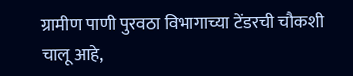ग्रामीण पाणी पुरवठा विभागाच्या टेंडरची चौकशी चालू आहे,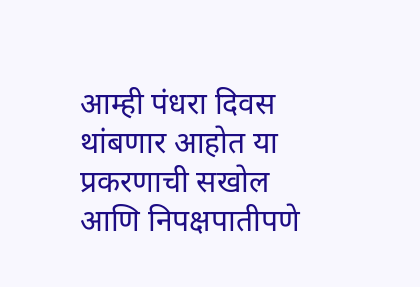आम्ही पंधरा दिवस थांबणार आहोत या प्रकरणाची सखोल आणि निपक्षपातीपणे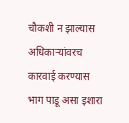चौकशी न झाल्यास अधिकाऱ्यांवरच कारवाई करण्यास भाग पाडू असा इशारा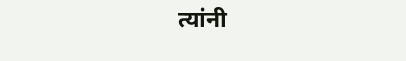त्यांनी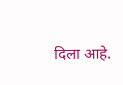दिला आहे.